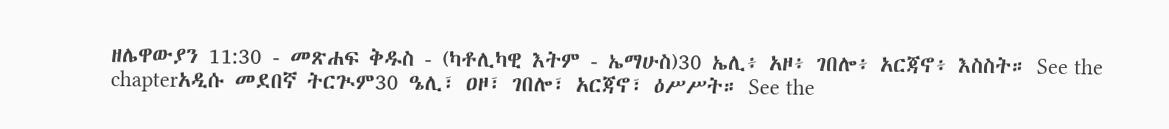ዘሌዋውያን 11:30 - መጽሐፍ ቅዱስ - (ካቶሊካዊ እትም - ኤማሁስ)30 ኤሊ፥ አዞ፥ ገበሎ፥ አርጃኖ፥ እስስት። See the chapterአዲሱ መደበኛ ትርጒም30 ዔሊ፣ ዐዞ፣ ገበሎ፣ አርጃኖ፣ ዕሥሥት። See the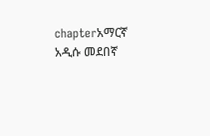chapterአማርኛ አዲሱ መደበኛ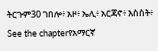ትርጉም30 ገበሎ፥ አዞ፥ ኤሊ፥ አርጃኖ፥ እስስት፥ See the chapterየአማርኛ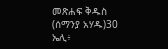መጽሐፍ ቅዱስ (ሰማንያ አሃዱ)30 ኤሊ፥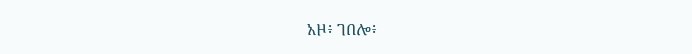አዞ፥ ገበሎ፥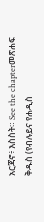አርጃኖ፥ እስስት። See the chapterመጽሐፍ ቅዱስ (የብሉይና የሐዲስ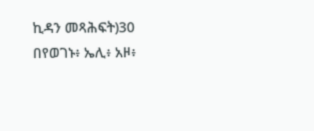ኪዳን መጻሕፍት)30 በየወገኑ፥ ኤሊ፥ አዞ፥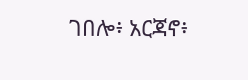ገበሎ፥ አርጃኖ፥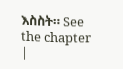እስስት። See the chapter |